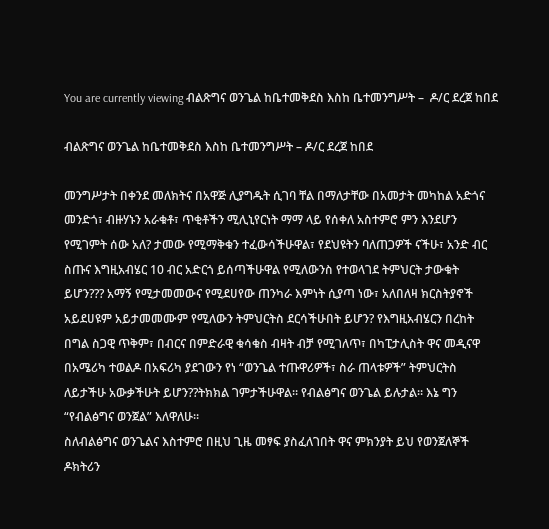You are currently viewing ብልጽግና ወንጌል ከቤተመቅደስ እስከ ቤተመንግሥት –  ዶ/ር ደረጀ ከበደ

ብልጽግና ወንጌል ከቤተመቅደስ እስከ ቤተመንግሥት – ዶ/ር ደረጀ ከበደ

መንግሥታት በቀንደ መለክትና በአዋጅ ሊያግዱት ሲገባ ቸል በማለታቸው በአመታት መካከል አድጎና መንድጎ፣ ብዙሃኑን አራቁቶ፣ ጥቂቶችን ሚሊኒየርነት ማማ ላይ የሰቀለ አስተምሮ ምን እንደሆን የሚገምት ሰው አለ? ታመው የሚማቅቁን ተፈውሳችሁዋል፣ የደህዩትን ባለጠጋዎች ናችሁ፣ አንድ ብር ስጡና እግዚአብሄር 10 ብር አድርጎ ይሰጣችሁዋል የሚለውንስ የተወላገደ ትምህርት ታውቁት ይሆን??? አማኝ የሚታመመውና የሚደሀየው ጠንካራ እምነት ሲያጣ ነው፣ አለበለዛ ክርስትያኖች አይደሀዩም አይታመመሙም የሚለውን ትምህርትስ ደርሳችሁበት ይሆን? የእግዚአብሄርን በረከት በግል ስጋዊ ጥቅም፣ በብርና በምድራዊ ቁሳቁስ ብዛት ብቻ የሚገለጥ፣ በካፒታሊስት ዋና መዲናዋ በአሜሪካ ተወልዶ በአፍሪካ ያደገውን የነ “ወንጌል ተጡዋሪዎች፣ ስራ ጠላቱዎች” ትምህርትስ ለይታችሁ አውቃችሁት ይሆን??ትክክል ገምታችሁዋል። የብልፅግና ወንጌል ይሉታል። እኔ ግን “የብልፅግና ወንጀል” እለዋለሁ።
ስለብልፅግና ወንጌልና እስተምሮ በዚህ ጊዜ መፃፍ ያስፈለገበት ዋና ምክንያት ይህ የወንጀለኞች ዶክትሪን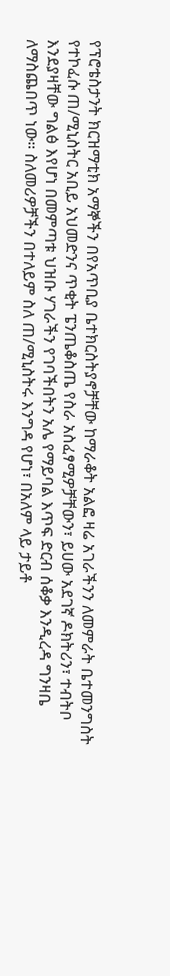የፕሮቴስታንት ክርዝማቲክ አማኞችን በየአጥቢያ ቤተክርስትያኖቻቸው ከማራቆት አልፎ ዛሬ አገራችንን ለመምራት ቤተመንግስት የተኮፈሱ ጠ/ሚኒስትር አቢይ አህመድንና ጥቂት ፔንጤቆስጤ የስራ አስፈፃሚዎቻቸውን፣ ይሀው አደገኛ ዶክትሪን፣ ተብትቦ እንደያዛቸው ግልፅ እየሆነ በመምጣቱ ህዝቡ ሃገራችን የገባችበትን አሌ የማይባል እጥፍ ድርብ ሰቆቃ እንዲረዳ ግንዛቤ ለማስጨበጥ ነው። ስለመሪዎቻችን በተለይም ስለ ጠ/ሚኒስትሩ እንግዳ የሆነ፣ በአለም ላይ ታይቶ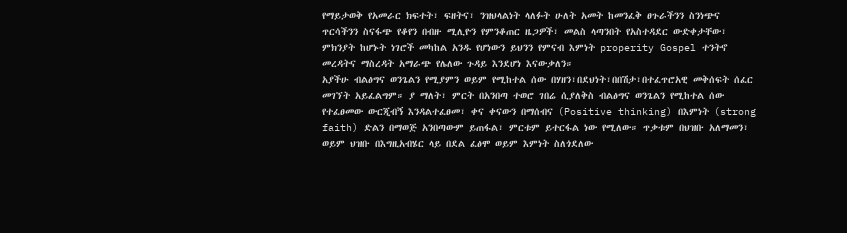የማይታወቅ የአመራር ክፍተት፣ ፍዘትና፣ ንዝህላልነት ላለፉት ሁለት አመት ከመንፈቅ ፀጉራችንን ስንነጭና ጥርሳችንን ስናፋጭ የቆየን በብዙ ሚሊዮን የምንቆጠር ዜጋዎች፣ መልስ ላጣንበት የአስተዳደር ውድቀታቸው፣ ምክንያት ከሆኑት ነገሮች መካከል አንዱ የሆነውን ይህንን የምናብ እምነት properity Gospel ተንትኖ መረዳትና ማስረዳት አማራጭ የሌለው ጉዳይ እንደሆነ እናውቃለን።
አያችሁ ብልፅግና ወንጌልን የሚያምን ወይም የሚከተል ሰው በሃዘን፣በደህነት፣በበሽታ፣በተፈጥሮአዊ መቅሰፍት ሰፈር መገኘት አይፈልግም። ያ ማለት፣ ምርት በአንበጣ ተወሮ ገበሬ ሲያለቅስ ብልፅግና ወንጌልን የሚከተል ሰው የተፈፀመው ውርጂብኝ እንዳልተፈፀመ፣ ቀና ቀናውን በማሰብና (Positive thinking) በእምነት (strong faith) ድልን በማወጅ አንበጣውም ይጠፋል፣ ምርቱም ይተርፋል ነው የሚለው። ጥቃቱም በህዝቡ አለማመን፣ ወይም ህዝቡ በእግዚአብሄር ላይ በደል ፈፅሞ ወይም እምነት ስለጎደለው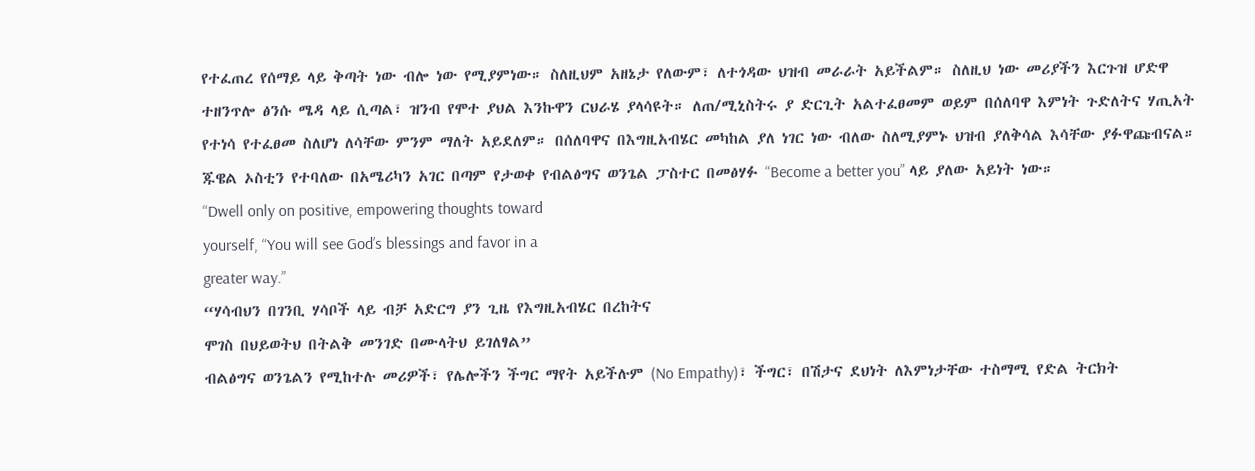የተፈጠረ የሰማይ ላይ ቅጣት ነው ብሎ ነው የሚያምነው። ስለዚህም አዘኔታ የለውም፣ ለተጎዳው ህዝብ መራራት አይችልም። ስለዚህ ነው መሪያችን እርጉዝ ሆድዋ ተዘንጥሎ ፅንሱ ሜዳ ላይ ሲጣል፣ ዝንብ የሞተ ያህል እንኩዋን ርህራሄ ያላሳዩት። ለጠ/ሚኒስትሩ ያ ድርጊት አልተፈፀመም ወይም በሰለባዋ እምነት ጉድለትና ሃጢአት የተነሳ የተፈፀመ ስለሆነ ለሳቸው ምንም ማለት አይደለም። በሰለባዋና በእግዚአብሄር መካከል ያለ ነገር ነው ብለው ስለሚያምኑ ህዝብ ያለቅሳል እሳቸው ያፉዋጩብናል።
ጁዌል ኦስቲን የተባለው በአሜሪካን አገር በጣም የታወቀ የብልፅግና ወንጌል ፓስተር በመፅሃፉ “Become a better you” ላይ ያለው አይነት ነው።
“Dwell only on positive, empowering thoughts toward
yourself, “You will see God’s blessings and favor in a
greater way.”
“ሃሳብህን በገንቢ ሃሳቦች ላይ ብቻ አድርግ ያን ጊዜ የእግዚአብሄር በረከትና
ሞገስ በህይወትህ በትልቅ መንገድ በሙላትህ ይገለፃል”
ብልፅግና ወንጌልን የሚከተሉ መሪዎች፣ የሌሎችን ችግር ማየት አይችሉም (No Empathy)፣ ችግር፣ በሽታና ደህነት ለእምነታቸው ተስማሚ የድል ትርክት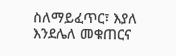ስለማይፈጥር፣ እያለ እንደሌለ መቁጠርና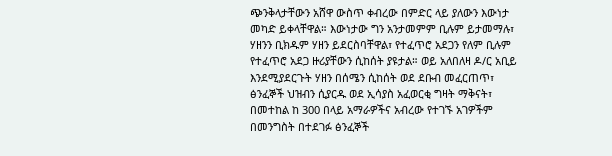ጭንቅላታቸውን አሸዋ ውስጥ ቀብረው በምድር ላይ ያለውን እውነታ መካድ ይቀላቸዋል። እውነታው ግን አንታመምም ቢሉም ይታመማሉ፣ ሃዘንን ቢክዱም ሃዘን ይደርስባቸዋል፣ የተፈጥሮ አደጋን የለም ቢሉም የተፈጥሮ አደጋ ዙሪያቸውን ሲከሰት ያዩታል። ወይ አለበለዛ ዶ/ር አቢይ እንደሚያደርጉት ሃዘን በሰሜን ሲከሰት ወደ ደቡብ መፈርጠጥ፣ ፅንፈኞች ህዝብን ሲያርዱ ወደ ኢሳያስ አፈወርቂ ግዛት ማቅናት፣ በመተከል ከ 300 በላይ አማራዎችና አብረው የተገኙ አገዎችም በመንግስት በተደገፉ ፅንፈኞች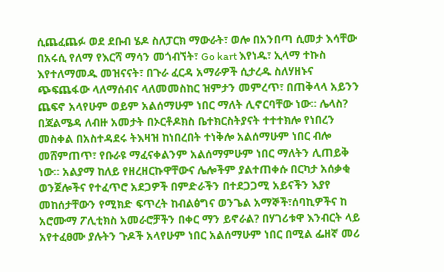ሲጨፈጨፉ ወደ ደቡብ ሄዶ ስለፓርክ ማውራት፣ ወሎ በአንበጣ ሲመታ እሳቸው በአሩሲ የለማ የእርሻ ማሳን መጎብኘት፣ Go kart እየነዱ፣ ኢላማ ተኩስ እየተለማመዱ መዝናናት፣ በጉራ ፈርዳ አማራዎች ሲታረዱ ስለሃዘኑና ጭፍጨፋው ላለማሰብና ላለመመስከር ዝምታን መምረጥ፣ በጠቅላላ አይንን ጨፍኖ አላየሁም ወይም አልሰማሁም ነበር ማለት ሊኖርባቸው ነው። ሌላስ? በጃልሜዳ ለብዙ አመታት በኦርቶዶክስ ቤተክርስትያናት ተተተክሎ የነበረን መስቀል በአስተዳደሩ ትእዛዝ ከነበረበት ተነቅሎ አልሰማሁም ነበር ብሎ መሸምጠጥ፣ የቡራዩ ማፈናቀልንም አልሰማምሁም ነበር ማለትን ሊጠይቅ ነው። አልያማ ከለይ የዘረዘርኩዋቸውና ሌሎችም ያልተጠቀሱ በርካታ አሰቃቂ ወንጀሎችና የተፈጥሮ አደጋዎች በምድራችን በተደጋጋሚ አይናችን እያየ መከሰታቸውን የሚክድ ፍጥረት ከብልፅግና ወንጌል አማኞች፣ሰባኪዎችና ከ አሮሙማ ፖሊቲክስ አመራሮቻችን በቀር ማን ይኖራል? በሃገሪቱዋ እንብርት ላይ አየተፈፀሙ ያሉትን ጉዶች አላየሁም ነበር አልሰማሁም ነበር በሚል ፌዘኛ መሪ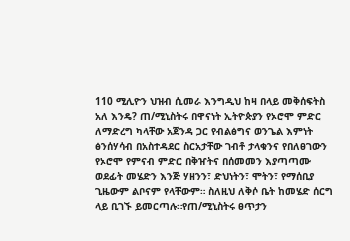110 ሚሊዮን ህዝብ ሲመራ እንግዲህ ከዛ በላይ መቅሰፍትስ አለ እንዴ? ጠ/ሚኒስትሩ በዋናነት ኢትዮጵያን የኦሮሞ ምድር ለማድረግ ካላቸው አጀንዳ ጋር የብልፅግና ወንጌል እምነት ፅንሰሃሳብ በአስተዳደር ስርአታቸው ገብቶ ታላቁንና የበለፀገውን የኦሮሞ የምናብ ምድር በቅዠትና በሰመመን እያጣጣሙ ወደፊት መሄድን እንጅ ሃዘንን፣ ድህነትን፣ ሞትን፣ የማሰቢያ ጊዜውም ልቦናም የላቸውም። ስለዚህ ለቅሶ ቤት ከመሄድ ሰርግ ላይ ቢገኙ ይመርጣሉ።የጠ/ሚኒስትሩ ፀጥታን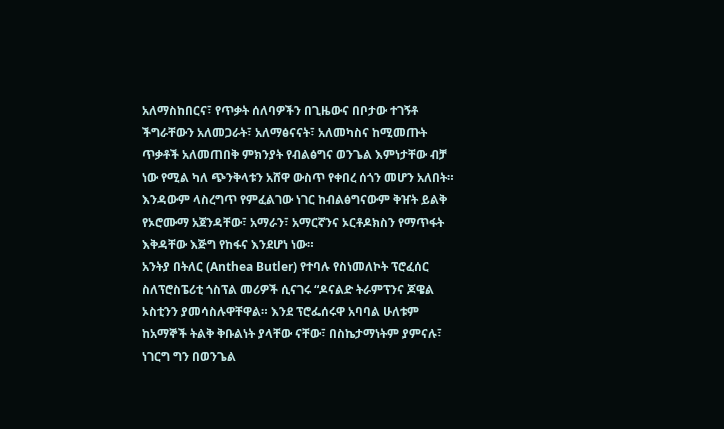አለማስከበርና፣ የጥቃት ሰለባዎችን በጊዜውና በቦታው ተገኝቶ ችግራቸውን አለመጋራት፣ አለማፅናናት፣ አለመካስና ከሚመጡት ጥቃቶች አለመጠበቅ ምክንያት የብልፅግና ወንጌል እምነታቸው ብቻ ነው የሚል ካለ ጭንቅላቱን አሸዋ ውስጥ የቀበረ ሰጎን መሆን አለበት። እንዳውም ላስረግጥ የምፈልገው ነገር ከብልፅግናውም ቅዠት ይልቅ የኦሮሙማ አጀንዳቸው፣ አማራን፣ አማርኛንና ኦርቶዶክስን የማጥፋት እቅዳቸው እጅግ የከፋና እንደሆነ ነው።
አንትያ በትለር (Anthea Butler) የተባሉ የስነመለኮት ፕሮፈሰር ስለፕሮስፔሪቲ ጎስፕል መሪዎች ሲናገሩ “ዶናልድ ትራምፕንና ጆዌል ኦስቲንን ያመሳስሉዋቸዋል። እንደ ፕሮፌሰሩዋ አባባል ሁለቱም ከአማኞች ትልቅ ቅቡልነት ያላቸው ናቸው፣ በስኬታማነትም ያምናሉ፣ ነገርግ ግን በወንጌል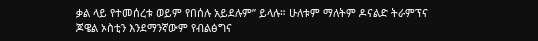ቃል ላይ የተመሰረቱ ወይም የበሰሉ አይደሉም” ይላሉ። ሁለቱም ማለትም ዶናልድ ትራምፕና ጆዌል ኦስቲን እንደማንኛውም የብልፅግና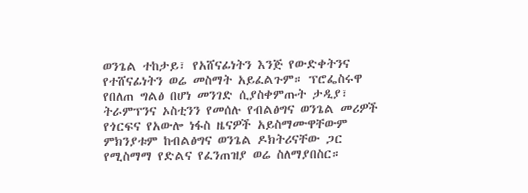ወንጌል ተከታይ፣ የአሸናፊነትን እንጅ የውድቀትንና የተሸናፊነትን ወሬ መስማት አይፈልጉም። ፕሮፌስሩዋ የበለጠ ግልፅ በሆነ መንገድ ሲያስቀምጡት ታዲያ፣ ትራምፕንና ኦስቲንን የመሰሉ የብልፅግና ወንጌል መሪዎች የጎርፍና የአውሎ ነፋስ ዜናዎች አይስማሙዋቸውም ምክንያቱም ከብልፅግና ወንጌል ዶክትሪናቸው ጋር የሚስማማ የድልና የፈንጠዝያ ወሬ ስለማያበስር።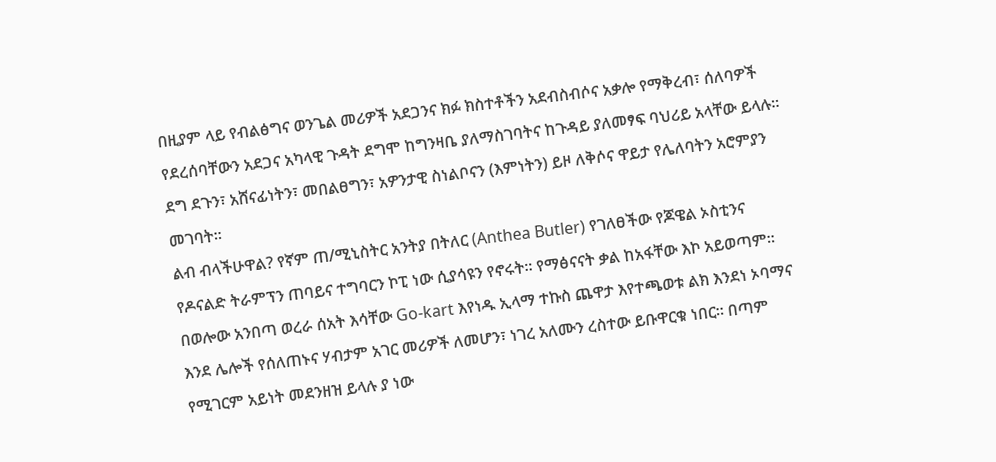በዚያም ላይ የብልፅግና ወንጌል መሪዎች አደጋንና ክፉ ክስተቶችን አደብስብሶና አቃሎ የማቅረብ፣ ሰለባዎች የደረሰባቸውን አደጋና አካላዊ ጉዳት ደግሞ ከግንዛቤ ያለማስገባትና ከጉዳይ ያለመፃፍ ባህሪይ አላቸው ይላሉ። ደግ ደጉን፣ አሸናፊነትን፣ መበልፀግን፣ አዎንታዊ ስነልቦናን (እምነትን) ይዞ ለቅሶና ዋይታ የሌለባትን አሮምያን መገባት።
ልብ ብላችሁዋል? የኛም ጠ/ሚኒስትር አንትያ በትለር (Anthea Butler) የገለፀችው የጆዌል ኦስቲንና የዶናልድ ትራምፕን ጠባይና ተግባርን ኮፒ ነው ሲያሳዩን የኖሩት። የማፅናናት ቃል ከአፋቸው እኮ አይወጣም። በወሎው አንበጣ ወረራ ሰአት እሳቸው Go-kart እየነዱ ኢላማ ተኩስ ጨዋታ እየተጫወቱ ልክ እንደነ ኦባማና እንደ ሌሎች የሰለጠኑና ሃብታም አገር መሪዎች ለመሆን፣ ነገረ አለሙን ረስተው ይቡዋርቁ ነበር። በጣም የሚገርም አይነት መደንዘዝ ይላሉ ያ ነው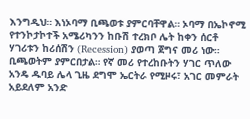እንግዲህ። እነኦባማ ቢጫወቱ ያምርባቸዋል። ኦባማ በኤኮኖሚ የተንኮታኮተች አሜሪካንን ከቡሽ ተረክቦ ሌት ከቀን ሰርቶ ሃገሪቱን ከሪሰሽን (Recession) ያወጣ ጀግና መሪ ነው። ቢጫወትም ያምርበታል። የኛ መሪ የተረከቡትን ሃገር ጥለው አንዴ ዱባይ ሌላ ጊዜ ደግሞ ኤርትራ የሚዞሩ፣ አገር መምራት አይደለም አንድ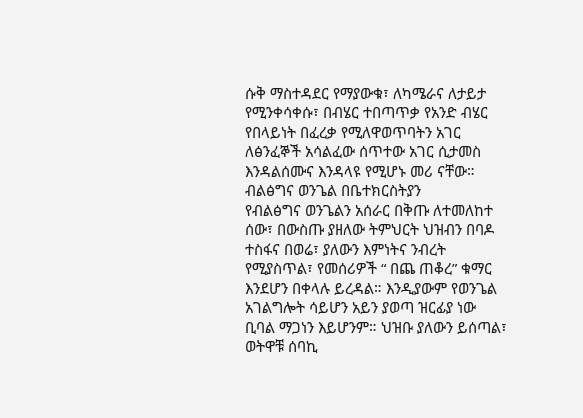ሱቅ ማስተዳደር የማያውቁ፣ ለካሜራና ለታይታ የሚንቀሳቀሱ፣ በብሄር ተበጣጥቃ የአንድ ብሄር የበላይነት በፈረቃ የሚለዋወጥባትን አገር ለፅንፈኞች አሳልፈው ሰጥተው አገር ሲታመስ እንዳልሰሙና እንዳላዩ የሚሆኑ መሪ ናቸው።
ብልፅግና ወንጌል በቤተክርስትያን
የብልፅግና ወንጌልን አሰራር በቅጡ ለተመለከተ ሰው፣ በውስጡ ያዘለው ትምህርት ህዝብን በባዶ ተስፋና በወሬ፣ ያለውን እምነትና ንብረት የሚያስጥል፣ የመሰሪዎች “ በጨ ጠቆረ” ቁማር እንደሆን በቀላሉ ይረዳል። እንዲያውም የወንጌል አገልግሎት ሳይሆን አይን ያወጣ ዝርፊያ ነው ቢባል ማጋነን እይሆንም። ህዝቡ ያለውን ይሰጣል፣ ወትዋቹ ሰባኪ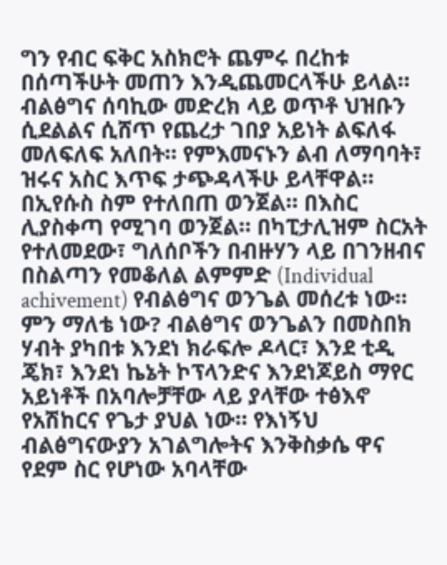ግን የብር ፍቅር አስክሮት ጨምሩ በረከቱ በሰጣችሁት መጠን እንዲጨመርላችሁ ይላል። ብልፅግና ሰባኪው መድረክ ላይ ወጥቶ ህዝቡን ሲደልልና ሲሸጥ የጨረታ ገበያ አይነት ልፍለፋ መለፍለፍ አለበት። የምእመናኑን ልብ ለማባባት፣ ዝሩና አስር እጥፍ ታጭዳላችሁ ይላቸዋል። በኢየሱስ ስም የተለበጠ ወንጀል። በእስር ሊያስቀጣ የሚገባ ወንጀል። በካፒታሊዝም ስርአት የተለመደው፣ ግለሰቦችን በብዙሃን ላይ በገንዘብና በስልጣን የመቆለል ልምምድ (Individual achivement) የብልፅግና ወንጌል መሰረቱ ነው። ምን ማለቴ ነው? ብልፅግና ወንጌልን በመስበክ ሃብት ያካበቱ እንደነ ክራፍሎ ዶላር፣ እንደ ቲዲ ጄክ፣ እንደነ ኬኔት ኮፕላንድና እንደነጆይስ ማየር አይነቶች በአባሎቻቸው ላይ ያላቸው ተፅእኖ የአሽከርና የጌታ ያህል ነው። የእነኝህ ብልፅግናውያን አገልግሎትና እንቅስቃሴ ዋና የደም ስር የሆነው አባላቸው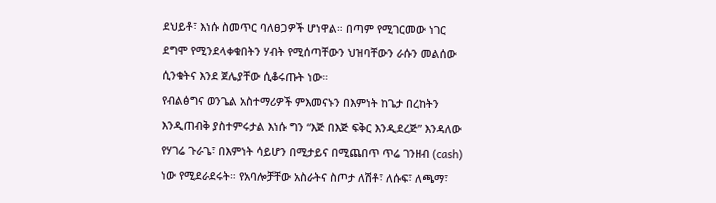ደህይቶ፣ እነሱ ስመጥር ባለፀጋዎች ሆነዋል። በጣም የሚገርመው ነገር ደግሞ የሚንደላቀቁበትን ሃብት የሚሰጣቸውን ህዝባቸውን ራሱን መልሰው ሲንቁትና እንደ ጀሌያቸው ሲቆሩጡት ነው።
የብልፅግና ወንጌል አስተማሪዎች ምእመናኑን በእምነት ከጌታ በረከትን እንዲጠብቅ ያስተምሩታል እነሱ ግን “እጅ በእጅ ፍቅር እንዲደረጅ” እንዳለው የሃገሬ ጉራጌ፣ በእምነት ሳይሆን በሚታይና በሚጨበጥ ጥሬ ገንዘብ (cash) ነው የሚደራደሩት። የአባሎቻቸው አስራትና ስጦታ ለሽቶ፣ ለሱፍ፣ ለጫማ፣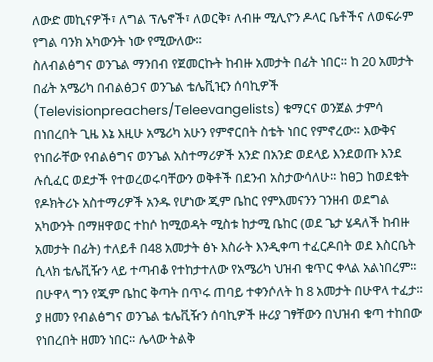ለውድ መኪናዎች፣ ለግል ፕሌኖች፣ ለወርቅ፣ ለብዙ ሚሊዮን ዶላር ቤቶችና ለወፍራም የግል ባንክ አካውንት ነው የሚውለው።
ስለብልፅግና ወንጌል ማንበብ የጀመርኩት ከብዙ አመታት በፊት ነበር። ከ 20 አመታት በፊት አሜሪካ በብልፅጋና ወንጌል ቴሌቪዢን ሰባኪዎች (Televisionpreachers/Teleevangelists) ቁማርና ወንጀል ታምሳ በነበረበት ጊዜ እኔ እዚሁ አሜሪካ አሁን የምኖርበት ስቴት ነበር የምኖረው። እውቅና የነበራቸው የብልፅግና ወንጌል አስተማሪዎች አንድ በአንድ ወደላይ እንደወጡ እንደ ሉሲፈር ወደታች የተወረወሩባቸውን ወቅቶች በደንብ አስታውሳለሁ። ከፀጋ ከወደቁት የዶክትሪኑ አስተማሪዎች አንዱ የሆነው ጂም ቤከር የምእመናንን ገንዘብ ወደግል አካውንት በማዘዋወር ተከሶ ከሚወዳት ሚስቱ ከታሚ ቤከር (ወደ ጌታ ሄዳለች ከብዙ አመታት በፊት) ተለይቶ በ48 አመታት ፅኑ እስራት እንዲቀጣ ተፈርዶበት ወደ እስርቤት ሲላክ ቴሌቪዥን ላይ ተጣብቆ የተከታተለው የአሜሪካ ህዝብ ቁጥር ቀላል አልነበረም። በሁዋላ ግን የጂም ቤከር ቅጣት በጥሩ ጠባይ ተቀንሶለት ከ 8 አመታት በሁዋላ ተፈታ። ያ ዘመን የብልፅግና ወንጌል ቴሌቪዥን ሰባኪዎች ዙሪያ ገፃቸውን በህዝብ ቁጣ ተከበው የነበረበት ዘመን ነበር። ሌላው ትልቅ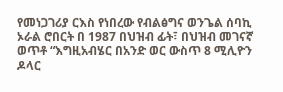የመነጋገሪያ ርእስ የነበረው የብልፅግና ወንጌል ሰባኪ ኦራል ሮበርት በ 1987 በህዝብ ፊት፣ በህዝብ መገናኛ ወጥቶ “እግዚአብሄር በአንድ ወር ውስጥ 8 ሚሊዮን ዶላር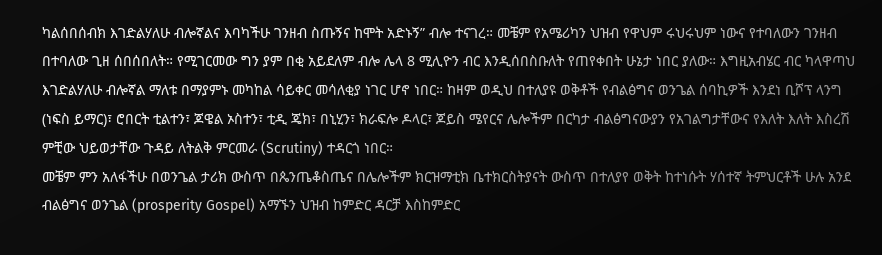ካልሰበሰብክ እገድልሃለሁ ብሎኛልና እባካችሁ ገንዘብ ስጡኝና ከሞት አድኑኝ” ብሎ ተናገረ። መቼም የአሜሪካን ህዝብ የዋህም ሩህሩህም ነውና የተባለውን ገንዘብ በተባለው ጊዘ ሰበሰበለት። የሚገርመው ግን ያም በቂ አይደለም ብሎ ሌላ 8 ሚሊዮን ብር እንዲሰበስቡለት የጠየቀበት ሁኔታ ነበር ያለው። እግዚአብሄር ብር ካላዋጣህ እገድልሃለሁ ብሎኛል ማለቱ በማያምኑ መካከል ሳይቀር መሳለቂያ ነገር ሆኖ ነበር። ከዛም ወዲህ በተለያዩ ወቅቶች የብልፅግና ወንጌል ሰባኪዎች እንደነ ቢሾፕ ላንግ (ነፍስ ይማር)፣ ሮበርት ቲልተን፣ ጆዌል ኦስተን፣ ቲዲ ጄክ፣ በኒሂን፣ ክራፍሎ ዶላር፣ ጆይስ ሜየርና ሌሎችም በርካታ ብልፅግናውያን የአገልግታቸውና የእለት እለት እስረሽ ምቺው ህይወታቸው ጉዳይ ለትልቅ ምርመራ (Scrutiny) ተዳርጎ ነበር።
መቼም ምን አለፋችሁ በወንጌል ታሪክ ውስጥ በጴንጤቆስጤና በሌሎችም ክርዝማቲክ ቤተክርስትያናት ውስጥ በተለያየ ወቅት ከተነሱት ሃሰተኛ ትምህርቶች ሁሉ አንደ ብልፅግና ወንጌል (prosperity Gospel) አማኙን ህዝብ ከምድር ዳርቻ እስከምድር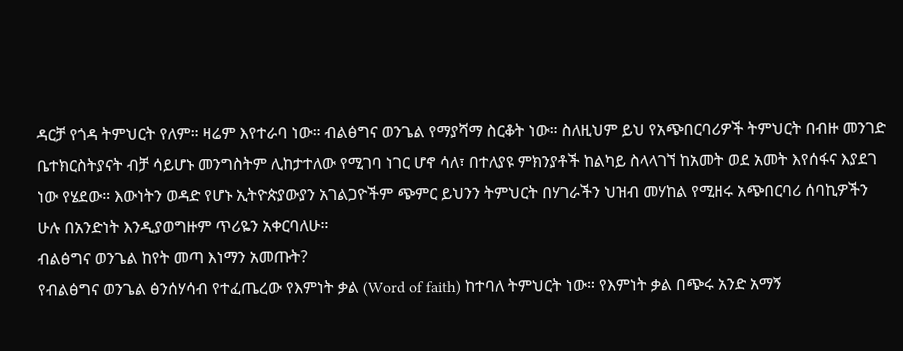ዳርቻ የጎዳ ትምህርት የለም። ዛሬም እየተራባ ነው። ብልፅግና ወንጌል የማያሻማ ስርቆት ነው። ስለዚህም ይህ የአጭበርባሪዎች ትምህርት በብዙ መንገድ ቤተክርስትያናት ብቻ ሳይሆኑ መንግስትም ሊከታተለው የሚገባ ነገር ሆኖ ሳለ፣ በተለያዩ ምክንያቶች ከልካይ ስላላገኘ ከአመት ወደ አመት እየሰፋና እያደገ ነው የሄደው። እውነትን ወዳድ የሆኑ ኢትዮጵያውያን አገልጋዮችም ጭምር ይህንን ትምህርት በሃገራችን ህዝብ መሃከል የሚዘሩ አጭበርባሪ ሰባኪዎችን ሁሉ በአንድነት እንዲያወግዙም ጥሪዬን አቀርባለሁ።
ብልፅግና ወንጌል ከየት መጣ እነማን አመጡት?
የብልፅግና ወንጌል ፅንሰሃሳብ የተፈጤረው የእምነት ቃል (Word of faith) ከተባለ ትምህርት ነው። የእምነት ቃል በጭሩ አንድ አማኝ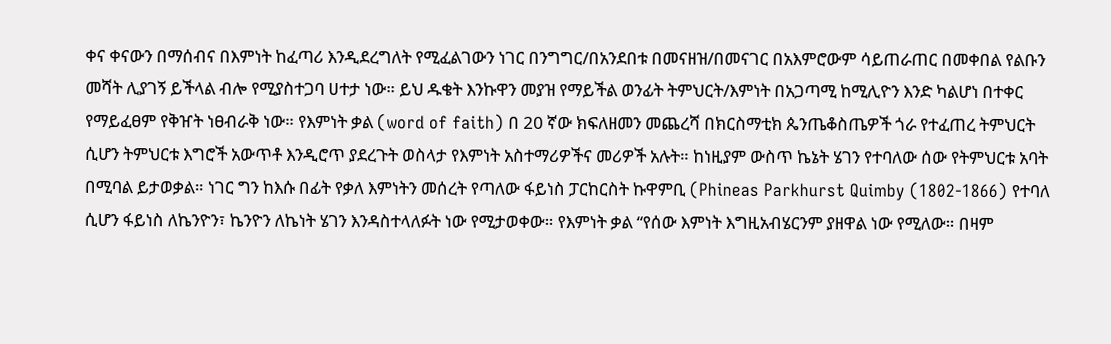ቀና ቀናውን በማሰብና በእምነት ከፈጣሪ እንዲደረግለት የሚፈልገውን ነገር በንግግር/በአንደበቱ በመናዘዝ/በመናገር በአእምሮውም ሳይጠራጠር በመቀበል የልቡን መሻት ሊያገኝ ይችላል ብሎ የሚያስተጋባ ሀተታ ነው። ይህ ዱቄት እንኩዋን መያዝ የማይችል ወንፊት ትምህርት/እምነት በአጋጣሚ ከሚሊዮን እንድ ካልሆነ በተቀር የማይፈፀም የቅዠት ነፀብራቅ ነው። የእምነት ቃል (word of faith) በ 20 ኛው ክፍለዘመን መጨረሻ በክርስማቲክ ጴንጤቆስጤዎች ጎራ የተፈጠረ ትምህርት ሲሆን ትምህርቱ እግሮች አውጥቶ እንዲሮጥ ያደረጉት ወስላታ የእምነት አስተማሪዎችና መሪዎች አሉት። ከነዚያም ውስጥ ኬኔት ሄገን የተባለው ሰው የትምህርቱ አባት በሚባል ይታወቃል። ነገር ግን ከእሱ በፊት የቃለ እምነትን መሰረት የጣለው ፋይነስ ፓርከርስት ኩዋምቢ (Phineas Parkhurst Quimby (1802-1866) የተባለ ሲሆን ፋይነስ ለኬንዮን፣ ኬንዮን ለኬነት ሄገን እንዳስተላለፉት ነው የሚታወቀው። የእምነት ቃል “የሰው እምነት እግዚአብሄርንም ያዘዋል ነው የሚለው። በዛም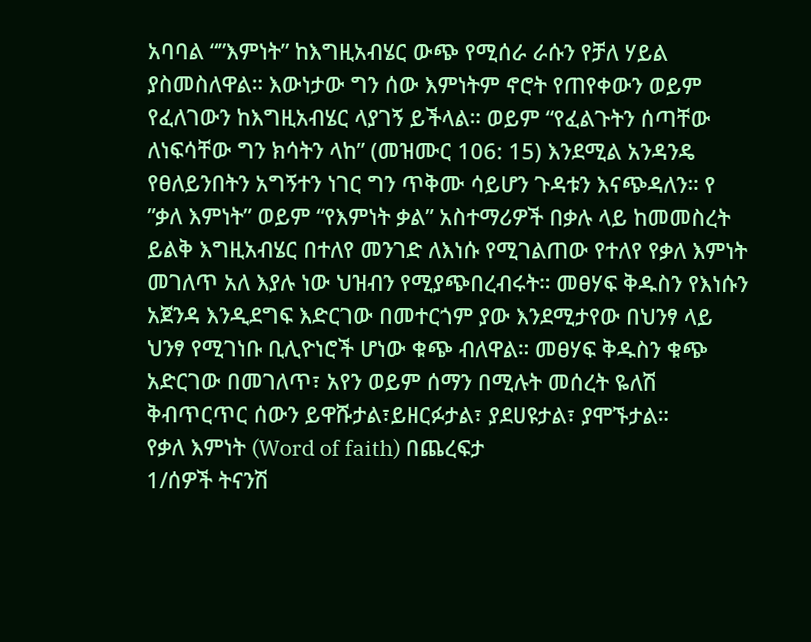አባባል “”እምነት” ከእግዚአብሄር ውጭ የሚሰራ ራሱን የቻለ ሃይል ያስመስለዋል። እውነታው ግን ሰው እምነትም ኖሮት የጠየቀውን ወይም የፈለገውን ከእግዚአብሄር ላያገኝ ይችላል። ወይም “የፈልጉትን ሰጣቸው ለነፍሳቸው ግን ክሳትን ላከ” (መዝሙር 106: 15) እንደሚል አንዳንዴ የፀለይንበትን አግኝተን ነገር ግን ጥቅሙ ሳይሆን ጉዳቱን እናጭዳለን። የ ”ቃለ እምነት” ወይም “የእምነት ቃል” አስተማሪዎች በቃሉ ላይ ከመመስረት ይልቅ እግዚአብሄር በተለየ መንገድ ለእነሱ የሚገልጠው የተለየ የቃለ እምነት መገለጥ አለ እያሉ ነው ህዝብን የሚያጭበረብሩት። መፀሃፍ ቅዱስን የእነሱን አጀንዳ እንዲደግፍ እድርገው በመተርጎም ያው እንደሚታየው በህንፃ ላይ ህንፃ የሚገነቡ ቢሊዮነሮች ሆነው ቁጭ ብለዋል። መፀሃፍ ቅዱስን ቁጭ አድርገው በመገለጥ፣ አየን ወይም ሰማን በሚሉት መሰረት ዬለሽ ቅብጥርጥር ሰውን ይዋሹታል፣ይዘርፉታል፣ ያደሀዩታል፣ ያሞኙታል።
የቃለ እምነት (Word of faith) በጨረፍታ
1/ሰዎች ትናንሽ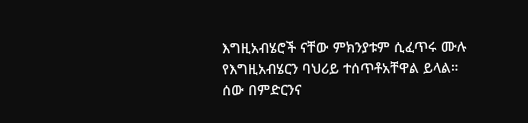እግዚአብሄሮች ናቸው ምክንያቱም ሲፈጥሩ ሙሉ የእግዚአብሄርን ባህሪይ ተሰጥቶአቸዋል ይላል። ሰው በምድርንና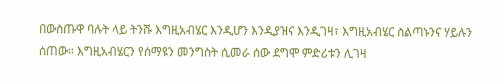በውስጡዋ ባሉት ላይ ትንሹ እግዚአብሄር እንዲሆን እንዲያዝና እንዲገዛ፣ እግዚአብሄር ስልጣኑንና ሃይሉን ሰጠው። እግዚአብሄርን የሰማዩን መንግስት ሲመራ ሰው ደግሞ ምድሪቱን ሊገዛ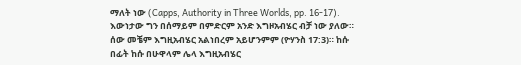ማለት ነው (Capps, Authority in Three Worlds, pp. 16-17).
እውነታው ግን በሰማይም በምድርም አንድ እግዞአብሄር ብቻ ነው ያለው። ሰው መቼም እግዚአብሄር አልነበረም አይሆንምም (ዮሃንስ 17:3)። ከሱ በፊት ከሱ በሁዋላም ሌላ እግዚአብሄር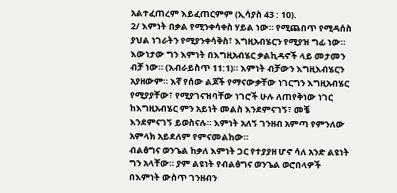አልተፈጠረም እይፈጠርምም (ኢሳያስ 43 : 10).
2/ እምነት በቃል የሚንቀሳቀስ ሃይል ነው። የሚጨበጥ የሚዳሰስ ያህል ነገራትን የሚያንቀሳቅስ፣ እግዚአብሄርን የሚያዝ ግፊ ነው።
እውነታው ግን እምነት በእግዚአብሄር ቃልኪዳኖች ላይ መታመን ብቻ ነው። (እብራይስጥ 11:1)። እምነት ብቻውን እግዚእብሄርን አያዘውም። እኛ የሰው ልጆች የማናውቃቸው ነገርግን እግዚአብሄር የሚያያቸው፣ የሚያገናዝባቸው ነገሮች ሁሉ ለጠየቅነው ነገር ከእግዚአብሄር ምን አይነት መልስ እንደምናገኝ፣ መቼ እንደምናገኝ ይወስናሉ። እምነት አለኝ ገንዘብ አምጣ የምንለው አምላክ አይደለም የምናመልከው።
ብልፅግና ወንጌል ከቃለ እምነት ጋር የተያያዘ ሆኖ ሳለ አንድ ልዩነት ግን አላቸው። ያም ልዩነት የብልፅግና ወንጌል ወሮበላዎች በእምነት ውስጥ ገንዘብን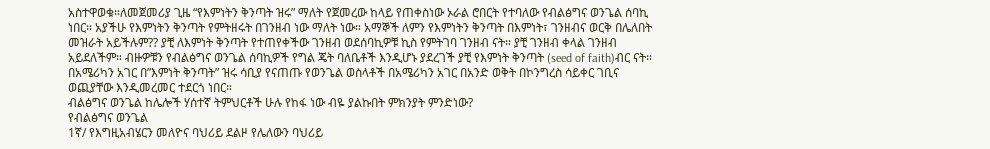አስተዋወቁ።ለመጀመሪያ ጊዜ “የእምነትን ቅንጣት ዝሩ” ማለት የጀመረው ከላይ የጠቀስነው ኦራል ሮበርት የተባለው የብልፅግና ወንጌል ሰባኪ ነበር። አያችሁ የእምነትን ቅንጣት የምትዘሩት በገንዘብ ነው ማለት ነው። አማኞች ለምን የእምነትን ቅንጣት በእምነት፣ ገንዘብና ወርቅ በሌለበት መዝራት አይችሉም?? ያቺ ለእምነት ቅንጣት የተጠየቀችው ገንዘብ ወደሰባኪዎቹ ኪስ የምትገባ ገንዘብ ናት። ያቺ ገንዘብ ቀላል ገንዘብ አይደለችም። ብዙዎቹን የብልፅግና ወንጌል ሰባኪዎች የግል ጄት ባለቤቶች እንዲሆኑ ያደረገች ያቺ የእምነት ቅንጣት (seed of faith)ብር ናት። በአሜሪካን አገር በ”እምነት ቅንጣት” ዝሩ ሳቢያ የናጠጡ የወንጌል ወስላቶች በአሜሪካን አገር በአንድ ወቅት በኮንግረስ ሳይቀር ገቢና ወጪያቸው እንዲመረመር ተደርጎ ነበር።
ብልፅግና ወንጌል ከሌሎች ሃሰተኛ ትምህርቶች ሁሉ የከፋ ነው ብዬ ያልኩበት ምክንያት ምንድነው?
የብልፅግና ወንጌል
1ኛ/ የእግዚአብሄርን መለዮና ባህሪይ ደልዞ የሌለውን ባህሪይ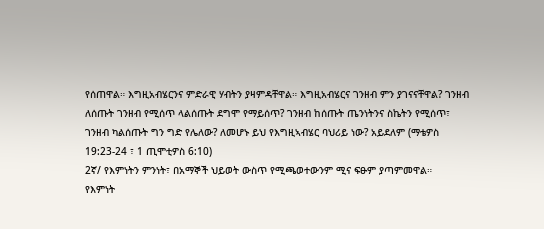የሰጠዋል። እግዚአብሄርንና ምድራዊ ሃብትን ያዛምዳቸዋል። እግዚአብሄርና ገንዘብ ምን ያገናናቸዋል? ገንዘብ ለሰጡት ገንዘብ የሚሰጥ ላልሰጡት ደግሞ የማይሰጥ? ገንዘብ ከሰጡት ጤንነትንና ስኬትን የሚሰጥ፣ ገንዘብ ካልሰጡት ግን ግድ የሌለው? ለመሆኑ ይህ የእግዚኣብሄር ባህሪይ ነው? አይደለም (ማቴዎስ 19:23-24 ፣ 1 ጢሞቲዎስ 6:10)
2ኛ/ የእምነትን ምንነት፣ በአማኞች ህይወት ውስጥ የሚጫወተውንም ሚና ፍፁም ያጣምመዋል።
የእምነት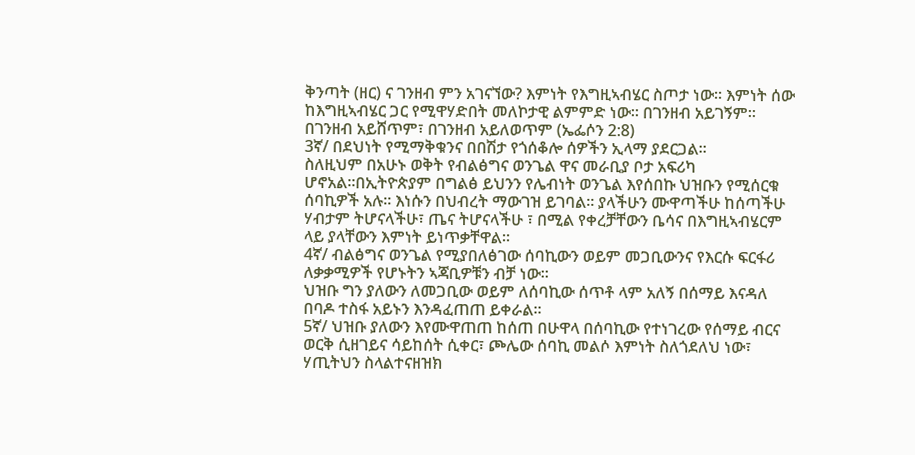ቅንጣት (ዘር) ና ገንዘብ ምን አገናኘው? እምነት የእግዚኣብሄር ስጦታ ነው። እምነት ሰው ከእግዚኣብሄር ጋር የሚዋሃድበት መለኮታዊ ልምምድ ነው። በገንዘብ አይገኝም። በገንዘብ አይሸጥም፣ በገንዘብ አይለወጥም (ኤፌሶን 2:8)
3ኛ/ በደህነት የሚማቅቁንና በበሽታ የጎሰቆሎ ሰዎችን ኢላማ ያደርጋል።
ስለዚህም በአሁኑ ወቅት የብልፅግና ወንጌል ዋና መራቢያ ቦታ አፍሪካ ሆኖአል።በኢትዮጵያም በግልፅ ይህንን የሌብነት ወንጌል እየሰበኩ ህዝቡን የሚሰርቁ ሰባኪዎች አሉ። እነሱን በህብረት ማውገዝ ይገባል። ያላችሁን ሙዋጣችሁ ከሰጣችሁ ሃብታም ትሆናላችሁ፣ ጤና ትሆናላችሁ ፣ በሚል የቀረቻቸውን ቤሳና በእግዚኣብሄርም ላይ ያላቸውን እምነት ይነጥቃቸዋል።
4ኛ/ ብልፅግና ወንጌል የሚያበለፅገው ሰባኪውን ወይም መጋቢውንና የእርሱ ፍርፋሪ ለቃቃሚዎች የሆኑትን ኣጃቢዎቹን ብቻ ነው።
ህዝቡ ግን ያለውን ለመጋቢው ወይም ለሰባኪው ሰጥቶ ላም አለኝ በሰማይ እናዳለ በባዶ ተስፋ አይኑን እንዳፈጠጠ ይቀራል።
5ኛ/ ህዝቡ ያለውን እየሙዋጠጠ ከሰጠ በሁዋላ በሰባኪው የተነገረው የሰማይ ብርና ወርቅ ሲዘገይና ሳይከሰት ሲቀር፣ ጮሌው ሰባኪ መልሶ እምነት ስለጎደለህ ነው፣ ሃጢትህን ስላልተናዘዝክ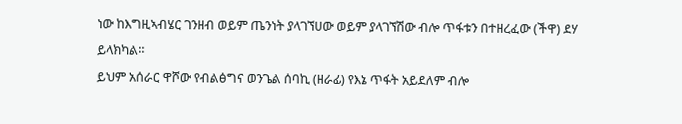ነው ከእግዚኣብሄር ገንዘብ ወይም ጤንነት ያላገኘሀው ወይም ያላገኘሽው ብሎ ጥፋቱን በተዘረፈው (ችዋ) ደሃ ይላክካል።
ይህም አሰራር ዋሾው የብልፅግና ወንጌል ሰባኪ (ዘራፊ) የእኔ ጥፋት አይደለም ብሎ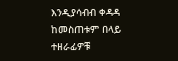እንዲያሳብብ ቀዳዳ ከመስጠቱም በላይ ተዘራፊዎቹ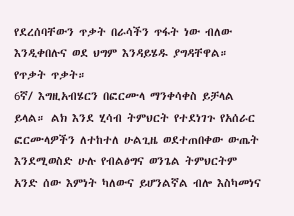የደረሰባቸውን ጥቃት በራሳችን ጥፋት ነው ብለው እንዲቀበሉና ወደ ህግም እንዳይሄዱ ያግዳቸዋል። የጥቃት ጥቃት።
6ኛ/ እግዚአብሄርን በፎርሙላ ማንቀሳቀስ ይቻላል ይላል። ልክ እንደ ሂሳብ ትምህርት የተደነገጉ የአሰራር ፎርሙላዎችን ለተከተለ ሁልጊዜ ወደተጠበቀው ውጤት እንደሚወስድ ሁሉ የብልፅግና ወንጌል ትምህርትም አንድ ሰው እምነት ካለውና ይሆንልኛል ብሎ እስካመነና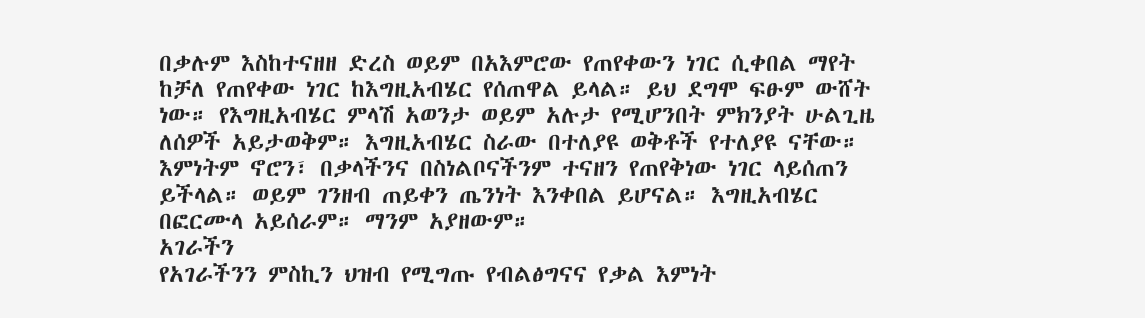በቃሉም እስከተናዘዘ ድረስ ወይም በአእምሮው የጠየቀውን ነገር ሲቀበል ማየት ከቻለ የጠየቀው ነገር ከእግዚአብሄር የሰጠዋል ይላል። ይህ ደግሞ ፍፁም ውሸት ነው። የእግዚአብሄር ምላሽ አወንታ ወይም አሉታ የሚሆንበት ምክንያት ሁልጊዜ ለሰዎች አይታወቅም። እግዚአብሄር ስራው በተለያዩ ወቅቶች የተለያዩ ናቸው። እምነትም ኖሮን፣ በቃላችንና በስነልቦናችንም ተናዘን የጠየቅነው ነገር ላይሰጠን ይችላል። ወይም ገንዘብ ጠይቀን ጤንነት እንቀበል ይሆናል። እግዚአብሄር በፎርሙላ አይሰራም። ማንም አያዘውም።
አገራችን
የአገራችንን ምስኪን ህዝብ የሚግጡ የብልፅግናና የቃል እምነት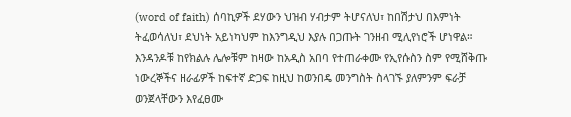(word of faith) ሰባኪዎች ደሃውን ህዝብ ሃብታም ትሆናለህ፣ ከበሽታህ በእምነት ትፈወሳለህ፣ ደህነት አይነካህም ከእንግዲህ እያሉ በጋጡት ገንዘብ ሚሊየነሮች ሆነዋል። እንዳንዶቹ ከየክልሉ ሌሎቹም ከዛው ከአዲስ አበባ የተጠራቀሙ የኢየሱስን ስም የሚሸቅጡ ነውረኞችና ዘራፊዎች ከፍተኛ ድጋፍ ከዚህ ከወንበዴ መንግስት ስላገኙ ያለምንም ፍራቻ ወንጀላቸውን እየፈፀሙ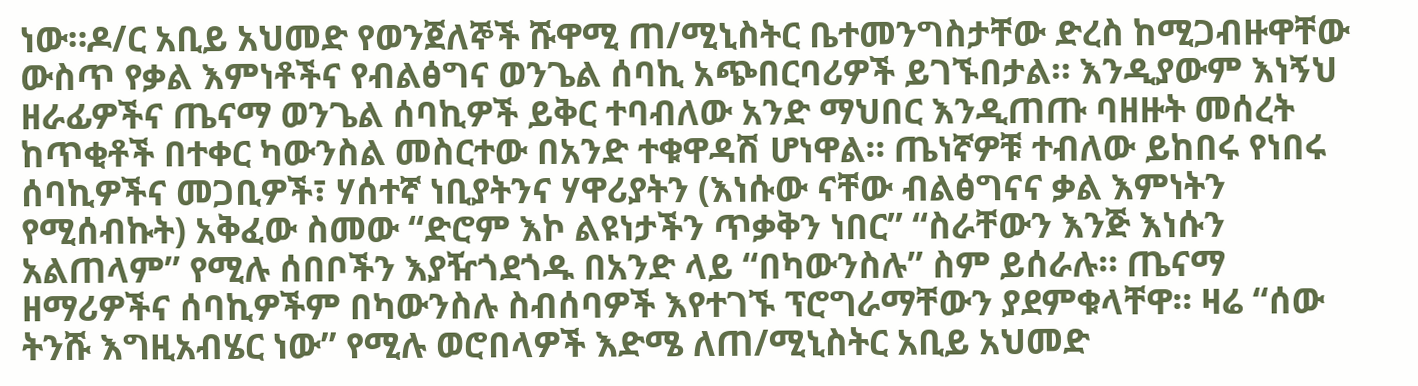ነው።ዶ/ር አቢይ አህመድ የወንጀለኞች ሹዋሚ ጠ/ሚኒስትር ቤተመንግስታቸው ድረስ ከሚጋብዙዋቸው ውስጥ የቃል እምነቶችና የብልፅግና ወንጌል ሰባኪ አጭበርባሪዎች ይገኙበታል። እንዲያውም እነኝህ ዘራፊዎችና ጤናማ ወንጌል ሰባኪዎች ይቅር ተባብለው አንድ ማህበር እንዲጠጡ ባዘዙት መሰረት ከጥቂቶች በተቀር ካውንስል መስርተው በአንድ ተቁዋዳሽ ሆነዋል። ጤነኛዎቹ ተብለው ይከበሩ የነበሩ ሰባኪዎችና መጋቢዎች፣ ሃሰተኛ ነቢያትንና ሃዋሪያትን (እነሱው ናቸው ብልፅግናና ቃል እምነትን የሚሰብኩት) አቅፈው ስመው “ድሮም እኮ ልዩነታችን ጥቃቅን ነበር” “ስራቸውን እንጅ እነሱን አልጠላም” የሚሉ ሰበቦችን እያዥጎደጎዱ በአንድ ላይ “በካውንስሉ” ስም ይሰራሉ። ጤናማ ዘማሪዎችና ሰባኪዎችም በካውንስሉ ስብሰባዎች እየተገኙ ፕሮግራማቸውን ያደምቁላቸዋ። ዛሬ “ሰው ትንሹ እግዚአብሄር ነው” የሚሉ ወሮበላዎች እድሜ ለጠ/ሚኒስትር አቢይ አህመድ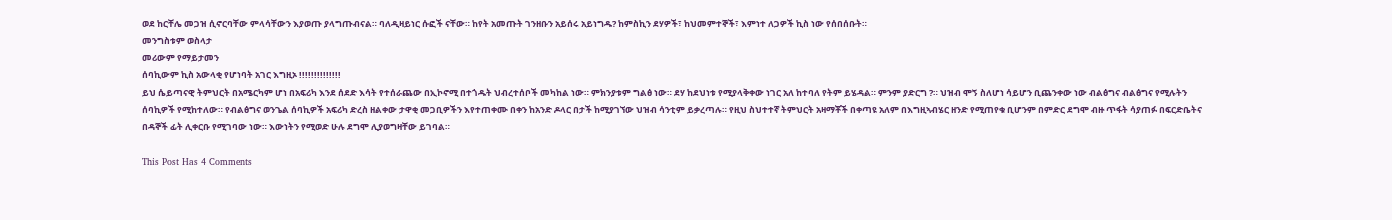ወደ ከርቸሌ መጋዝ ሲኖርባቸው ምላሳቸውን እያወጡ ያላግጡብናል። ባለዲዛይነር ሱፎች ናቸው። ከየት አመጡት ገንዘቡን አይሰሩ አይነግዱ? ከምስኪን ደሃዎች፣ ከህመምተኞች፣ እምነተ ለጋዎች ኪስ ነው የሰበሰቡት።
መንግስቱም ወስላታ
መሪውም የማይታመን
ሰባኪውም ኪስ አውላቂ የሆነባት አገር እግዚኦ !!!!!!!!!!!!!!
ይህ ሴይጣናዊ ትምህርት በአሜርካም ሆነ በአፍሪካ እንደ ሰደድ እሳት የተሰራጨው በኢኮኖሚ በተጎዱት ህብረተሰቦች መካከል ነው። ምክንያቱም ግልፅ ነው። ደሃ ከደህነቱ የሚያላቅቀው ነገር አለ ከተባለ የትም ይሄዳል። ምንም ያድርግ ?። ህዝብ ሞኝ ስለሆነ ሳይሆን ቢጨንቀው ነው ብልፅግና ብልፅግና የሚሉትን ሰባኪዎች የሚከተለው። የብልፅግና ወንጌል ሰባኪዎች አፍሪካ ድረስ ዘልቀው ታዋቂ መጋቢዎችን እየተጠቀሙ በቀን ከአንድ ዶላር በታች ከሚያገኘው ህዝብ ሳንቲም ይቃረጣሉ። የዚህ ስህተተኛ ትምህርት አዛማቾች በቀጣዩ አለም በእግዚኣብሄር ዘንድ የሚጠየቁ ቢሆንም በምድር ደግሞ ብዙ ጥፋት ሳያጠፉ በፍርድቤትና በዳኞች ፊት ሊቀርቡ የሚገባው ነው። እውነትን የሚወድ ሁሉ ደግሞ ሊያወግዛቸው ይገባል።

This Post Has 4 Comments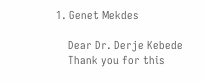1. Genet Mekdes

    Dear Dr. Derje Kebede
    Thank you for this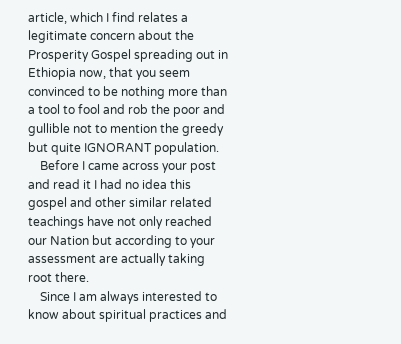article, which I find relates a legitimate concern about the Prosperity Gospel spreading out in Ethiopia now, that you seem convinced to be nothing more than a tool to fool and rob the poor and gullible not to mention the greedy but quite IGNORANT population.
    Before I came across your post and read it I had no idea this gospel and other similar related teachings have not only reached our Nation but according to your assessment are actually taking root there.
    Since I am always interested to know about spiritual practices and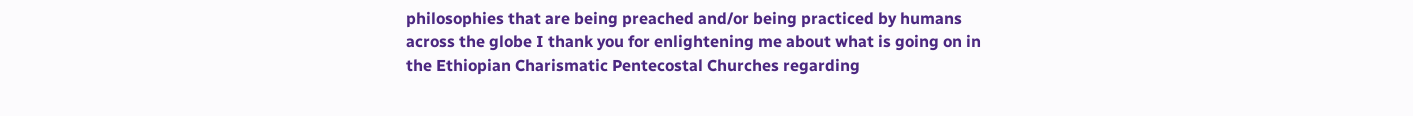philosophies that are being preached and/or being practiced by humans across the globe I thank you for enlightening me about what is going on in the Ethiopian Charismatic Pentecostal Churches regarding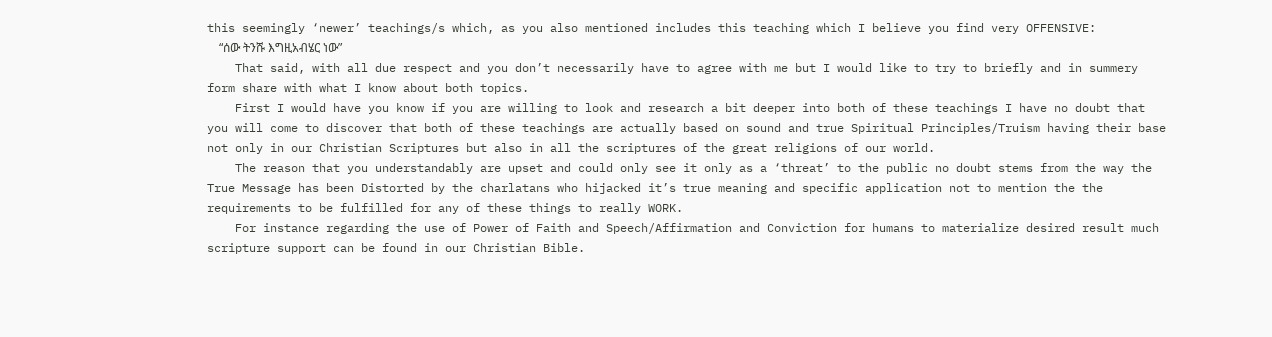this seemingly ‘newer’ teachings/s which, as you also mentioned includes this teaching which I believe you find very OFFENSIVE:
    “ሰው ትንሹ እግዚአብሄር ነው”
    That said, with all due respect and you don’t necessarily have to agree with me but I would like to try to briefly and in summery form share with what I know about both topics.
    First I would have you know if you are willing to look and research a bit deeper into both of these teachings I have no doubt that you will come to discover that both of these teachings are actually based on sound and true Spiritual Principles/Truism having their base not only in our Christian Scriptures but also in all the scriptures of the great religions of our world.
    The reason that you understandably are upset and could only see it only as a ‘threat’ to the public no doubt stems from the way the True Message has been Distorted by the charlatans who hijacked it’s true meaning and specific application not to mention the the requirements to be fulfilled for any of these things to really WORK.
    For instance regarding the use of Power of Faith and Speech/Affirmation and Conviction for humans to materialize desired result much scripture support can be found in our Christian Bible.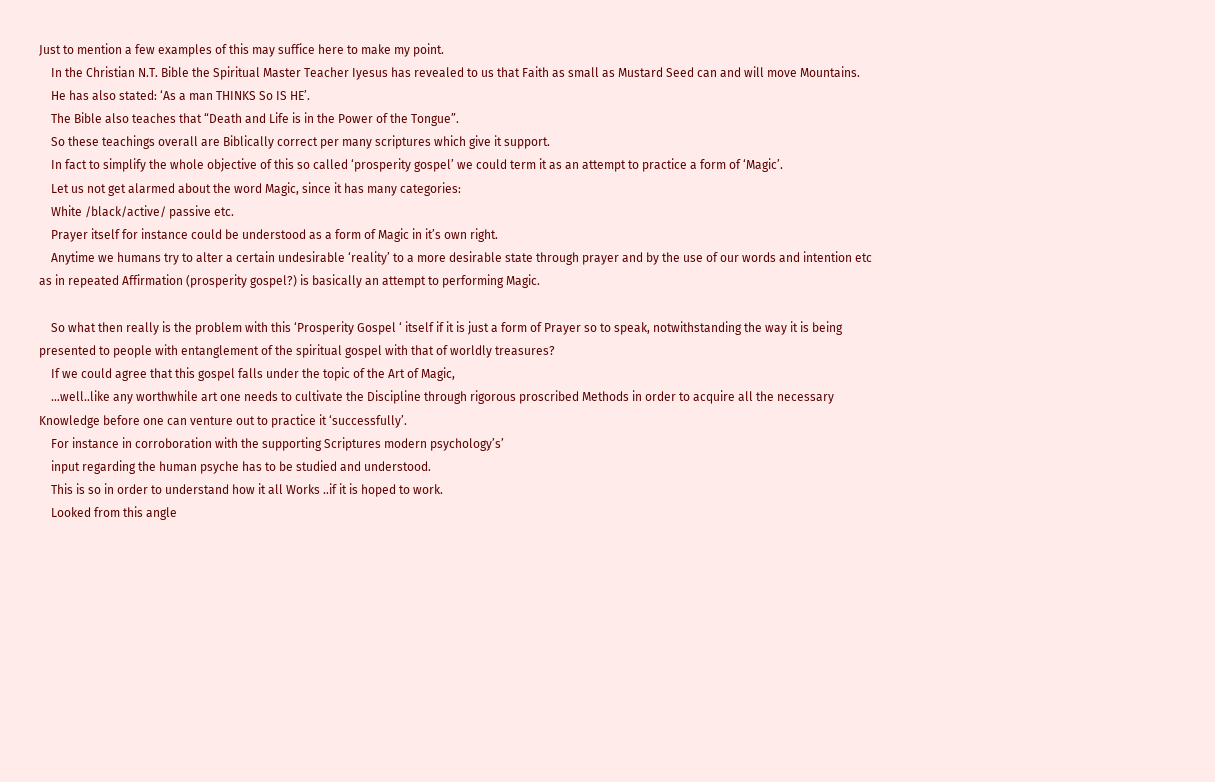Just to mention a few examples of this may suffice here to make my point.
    In the Christian N.T. Bible the Spiritual Master Teacher Iyesus has revealed to us that Faith as small as Mustard Seed can and will move Mountains.
    He has also stated: ‘As a man THINKS So IS HE’.
    The Bible also teaches that “Death and Life is in the Power of the Tongue”.
    So these teachings overall are Biblically correct per many scriptures which give it support.
    In fact to simplify the whole objective of this so called ‘prosperity gospel’ we could term it as an attempt to practice a form of ‘Magic’.
    Let us not get alarmed about the word Magic, since it has many categories:
    White /black/active/ passive etc.
    Prayer itself for instance could be understood as a form of Magic in it’s own right.
    Anytime we humans try to alter a certain undesirable ‘reality’ to a more desirable state through prayer and by the use of our words and intention etc as in repeated Affirmation (prosperity gospel?) is basically an attempt to performing Magic.

    So what then really is the problem with this ‘Prosperity Gospel ‘ itself if it is just a form of Prayer so to speak, notwithstanding the way it is being presented to people with entanglement of the spiritual gospel with that of worldly treasures?
    If we could agree that this gospel falls under the topic of the Art of Magic,
    …well..like any worthwhile art one needs to cultivate the Discipline through rigorous proscribed Methods in order to acquire all the necessary Knowledge before one can venture out to practice it ‘successfully’.
    For instance in corroboration with the supporting Scriptures modern psychology’s’
    input regarding the human psyche has to be studied and understood.
    This is so in order to understand how it all Works ..if it is hoped to work.
    Looked from this angle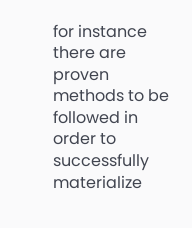for instance there are proven methods to be followed in order to successfully materialize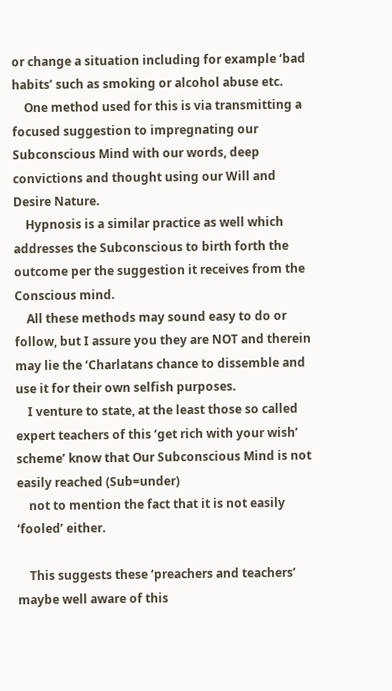or change a situation including for example ‘bad habits’ such as smoking or alcohol abuse etc.
    One method used for this is via transmitting a focused suggestion to impregnating our Subconscious Mind with our words, deep convictions and thought using our Will and Desire Nature.
    Hypnosis is a similar practice as well which addresses the Subconscious to birth forth the outcome per the suggestion it receives from the Conscious mind.
    All these methods may sound easy to do or follow, but I assure you they are NOT and therein may lie the ‘Charlatans chance to dissemble and use it for their own selfish purposes.
    I venture to state, at the least those so called expert teachers of this ‘get rich with your wish’ scheme’ know that Our Subconscious Mind is not easily reached (Sub=under)
    not to mention the fact that it is not easily ‘fooled’ either.

    This suggests these ‘preachers and teachers’ maybe well aware of this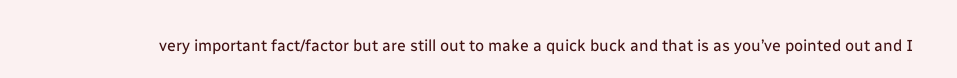very important fact/factor but are still out to make a quick buck and that is as you’ve pointed out and I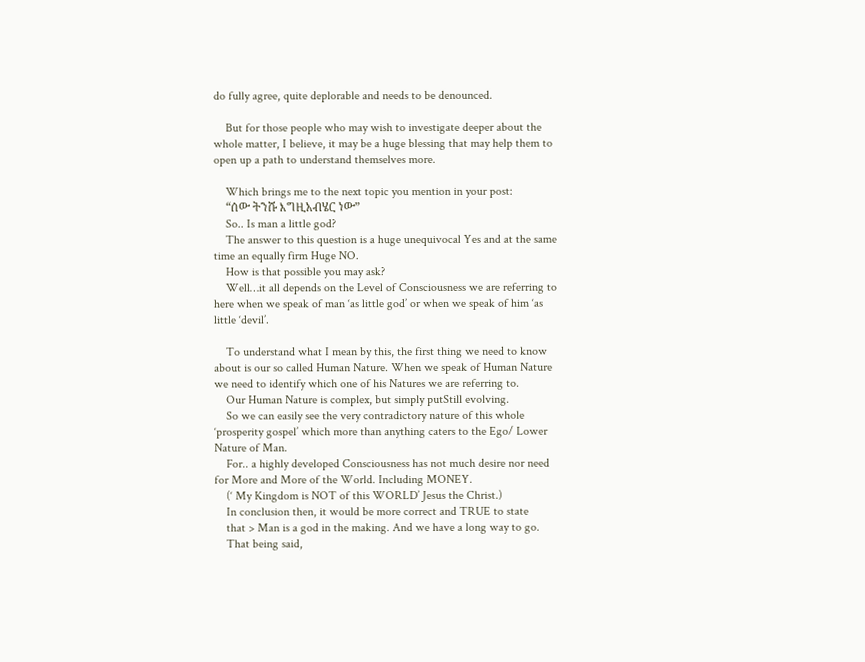do fully agree, quite deplorable and needs to be denounced.

    But for those people who may wish to investigate deeper about the whole matter, I believe, it may be a huge blessing that may help them to open up a path to understand themselves more.

    Which brings me to the next topic you mention in your post:
    “ሰው ትንሹ እግዚአብሄር ነው”
    So.. Is man a little god?
    The answer to this question is a huge unequivocal Yes and at the same time an equally firm Huge NO.
    How is that possible you may ask?
    Well…it all depends on the Level of Consciousness we are referring to here when we speak of man ‘as little god’ or when we speak of him ‘as little ‘devil’.

    To understand what I mean by this, the first thing we need to know about is our so called Human Nature. When we speak of Human Nature we need to identify which one of his Natures we are referring to.
    Our Human Nature is complex, but simply putStill evolving.
    So we can easily see the very contradictory nature of this whole ‘prosperity gospel’ which more than anything caters to the Ego/ Lower Nature of Man.
    For.. a highly developed Consciousness has not much desire nor need for More and More of the World. Including MONEY.
    (‘ My Kingdom is NOT of this WORLD’ Jesus the Christ.)
    In conclusion then, it would be more correct and TRUE to state
    that > Man is a god in the making. And we have a long way to go.
    That being said,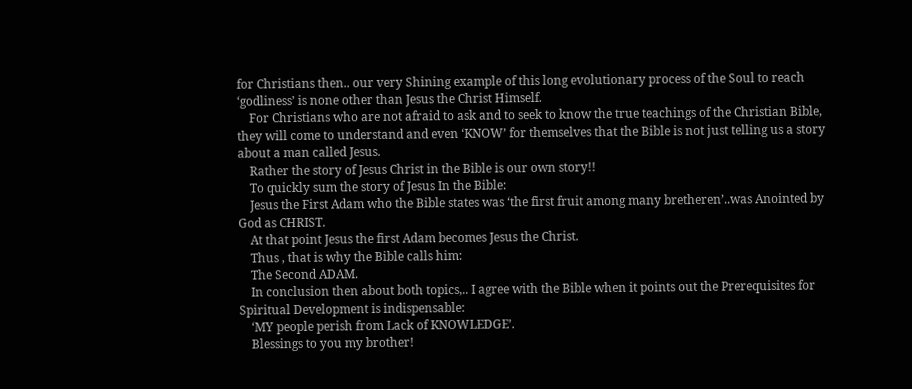for Christians then.. our very Shining example of this long evolutionary process of the Soul to reach ‘godliness’ is none other than Jesus the Christ Himself.
    For Christians who are not afraid to ask and to seek to know the true teachings of the Christian Bible, they will come to understand and even ‘KNOW’ for themselves that the Bible is not just telling us a story about a man called Jesus.
    Rather the story of Jesus Christ in the Bible is our own story!!
    To quickly sum the story of Jesus In the Bible:
    Jesus the First Adam who the Bible states was ‘the first fruit among many bretheren’..was Anointed by God as CHRIST.
    At that point Jesus the first Adam becomes Jesus the Christ.
    Thus , that is why the Bible calls him:
    The Second ADAM.
    In conclusion then about both topics,.. I agree with the Bible when it points out the Prerequisites for Spiritual Development is indispensable:
    ‘MY people perish from Lack of KNOWLEDGE’.
    Blessings to you my brother!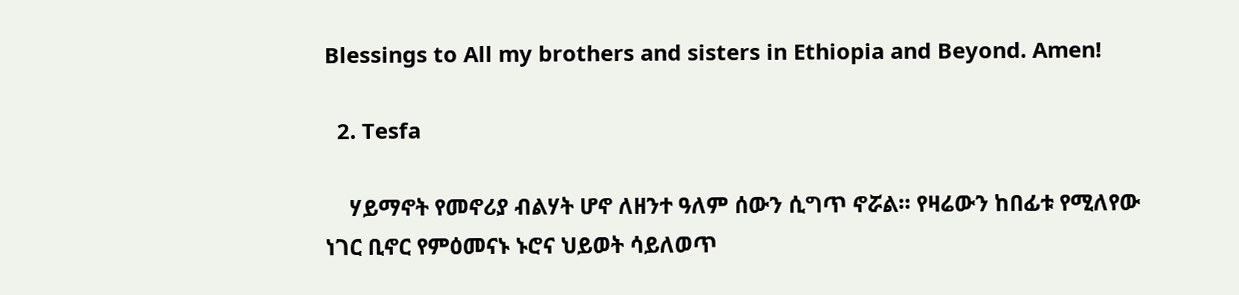Blessings to All my brothers and sisters in Ethiopia and Beyond. Amen!

  2. Tesfa

    ሃይማኖት የመኖሪያ ብልሃት ሆኖ ለዘንተ ዓለም ሰውን ሲግጥ ኖሯል። የዛሬውን ከበፊቱ የሚለየው ነገር ቢኖር የምዕመናኑ ኑሮና ህይወት ሳይለወጥ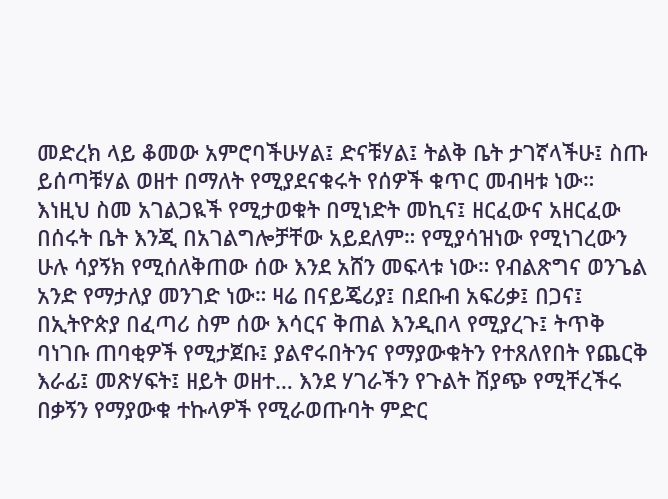መድረክ ላይ ቆመው አምሮባችሁሃል፤ ድናቹሃል፤ ትልቅ ቤት ታገኛላችሁ፤ ስጡ ይሰጣቹሃል ወዘተ በማለት የሚያደናቁሩት የሰዎች ቁጥር መብዛቱ ነው። እነዚህ ስመ አገልጋዪች የሚታወቁት በሚነድት መኪና፤ ዘርፈውና አዘርፈው በሰሩት ቤት እንጂ በአገልግሎቻቸው አይደለም። የሚያሳዝነው የሚነገረውን ሁሉ ሳያኝክ የሚሰለቅጠው ሰው እንደ አሸን መፍላቱ ነው። የብልጽግና ወንጌል አንድ የማታለያ መንገድ ነው። ዛሬ በናይጄሪያ፤ በደቡብ አፍሪቃ፤ በጋና፤ በኢትዮጵያ በፈጣሪ ስም ሰው እሳርና ቅጠል እንዲበላ የሚያረጉ፤ ትጥቅ ባነገቡ ጠባቂዎች የሚታጀቡ፤ ያልኖሩበትንና የማያውቁትን የተጸለየበት የጨርቅ እራፊ፤ መጽሃፍት፤ ዘይት ወዘተ… እንደ ሃገራችን የጉልት ሽያጭ የሚቸረችሩ በቃኝን የማያውቁ ተኩላዎች የሚራወጡባት ምድር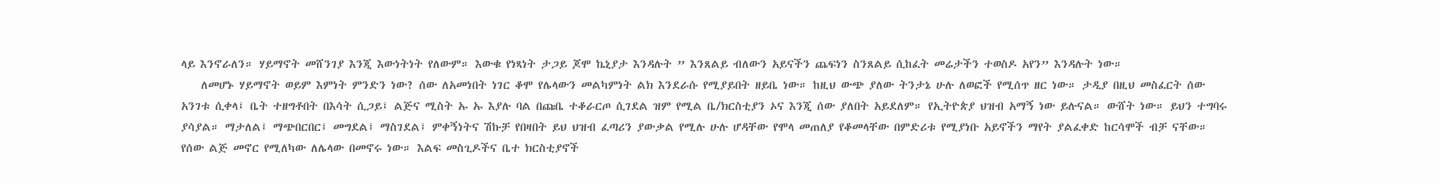ላይ እንኖራለን። ሃይማኖት መሸንገያ እንጂ እውነትነት የለውም። እውቁ የነጻነት ታጋይ ጆሞ ኬኒያታ እንዳሉት ” እንጸልይ ብለውን አይናችን ጨፍነን ስንጸልይ ሲከፈት መሬታችን ተወስዶ አየን” እንዳሉት ነው።
    ለመሆኑ ሃይማኖት ወይም እምነት ምንድን ነው? ሰው ለአመነበት ነገር ቆሞ የሌላውን መልካምነት ልክ እንደራሱ የሚያይበት ዘይቤ ነው። ከዚህ ውጭ ያለው ትንታኔ ሁሉ ለወፎች የሚሰጥ ዘር ነው። ታዲያ በዚህ መስፈርት ሰው አንገቱ ሲቀላ፤ ቤት ተዘግቶበት በእሳት ሲጋይ፤ ልጅና ሚስት ኡ ኡ እያሉ ባል በጩቤ ተቆራርጦ ሲገደል ዝም የሚል ቤ/ክርስቲያን ኦና እንጂ ሰው ያለበት አይደለም። የኢትዮጵያ ህዝብ አማኝ ነው ይሉናል። ውሸት ነው። ይህን ተግባሩ ያሳያል። ማታለል፤ ማጭበርበር፤ መግደል፤ ማስገደል፤ ምቀኝነትና ሽኩቻ የበዛበት ይህ ህዝብ ፈጣሪን ያውቃል የሚሉ ሁሉ ሆዳቸው የሞላ መጠለያ የቆመላቸው በምድሪቱ የሚያነቡ አይኖችን ማየት ያልፈቀድ ከርሳሞች ብቻ ናቸው። የሰው ልጅ መኖር የሚለካው ለሌላው በመኖሩ ነው። እልፍ መስጊዶችና ቤተ ክርስቲያኖች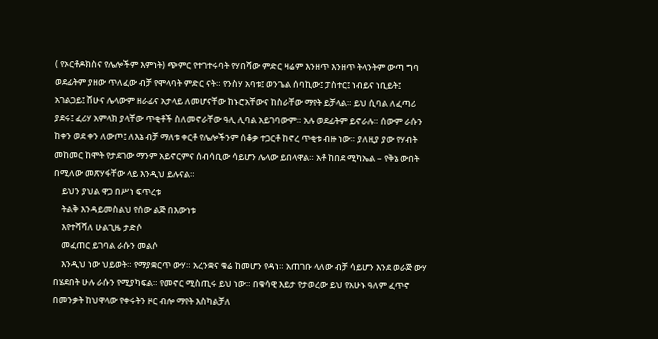( የኦርቶዶክስና የሌሎችም እምነት) ጭምር የተገተሩባት የሃበሻው ምድር ዛሬም እንዘጥ እንዘጥ ትላንትም ውጣ ግባ ወደፊትም ያዘው ጥለፈው ብቻ የሞላባት ምድር ናት። የንስሃ አባቱ፤ ወንጌል ሰባኪው፤ ፓስተር፤ ነብይና ነቢይት፤ አገልጋይ፤ ሸሁና ሌላውም ዘራፊና አታላይ ለመሆናቸው ከኑሮአቸውና ከስራቸው ማየት ይቻላል። ይህ ሲባል ለፈጣሪ ያደሩ፤ ፈሪሃ አምላክ ያላቸው ጥቂቶች ስለመኖራቸው ዓሊ ሊባል አይገባውም። አሉ ወደፊትም ይኖራሉ። ሰውም ራሱን ከቀን ወደ ቀን ለውጦ፤ ለእኔ ብቻ ማለቱ ቀርቶ የሌሎችንም ሰቆቃ ተጋርቶ ከኖረ ጥቂቱ ብዙ ነው። ያለዚያ ያው የሃብት መከመር ከሞት የታደገው ማንም አይኖርምና ሰብሳቢው ሳይሆን ሌላው ይበላዋል። አቶ ከበደ ሚካኤል – የቅኔ ውበት በሚለው መጽሃፋቸው ላይ እንዲህ ይሉናል።
    ይህን ያህል ዋጋ በሥነ ፍጥረቱ
    ትልቅ እንዳይመስልህ የሰው ልጅ በእውነቱ
    እየተሻሻለ ሁልጊዜ ታድሶ
    መፈጠር ይገባል ራሱን መልሶ
    እንዲህ ነው ህይወት። የማያቋርጥ ውሃ። አረንቋና ቁሬ ከመሆን የዳነ። አጠገቡ ላለው ብቻ ሳይሆን እንደ ወራጅ ውሃ በሄደበት ሁሉ ራሱን የሚያካፍል። የመኖር ሚስጢሩ ይህ ነው። በቁሳዊ እይታ የታወረው ይህ የአሁኑ ዓለም ፈጥኖ በመንቃት ከህዋላው የቀሩትን ዞር ብሎ ማየት እስካልቻለ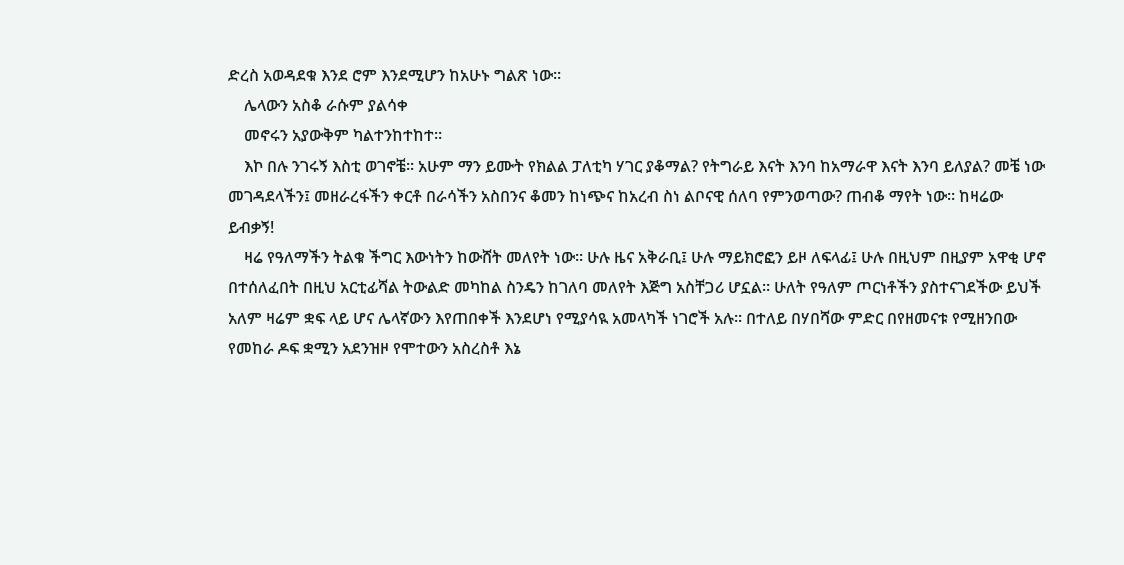ድረስ አወዳደቁ እንደ ሮም እንደሚሆን ከአሁኑ ግልጽ ነው።
    ሌላውን አስቆ ራሱም ያልሳቀ
    መኖሩን አያውቅም ካልተንከተከተ።
    እኮ በሉ ንገሩኝ እስቲ ወገኖቼ። አሁም ማን ይሙት የክልል ፓለቲካ ሃገር ያቆማል? የትግራይ እናት እንባ ከአማራዋ እናት እንባ ይለያል? መቼ ነው መገዳደላችን፤ መዘራረፋችን ቀርቶ በራሳችን አስበንና ቆመን ከነጭና ከአረብ ስነ ልቦናዊ ሰለባ የምንወጣው? ጠብቆ ማየት ነው። ከዛሬው ይብቃኝ!
    ዛሬ የዓለማችን ትልቁ ችግር እውነትን ከውሸት መለየት ነው። ሁሉ ዜና አቅራቢ፤ ሁሉ ማይክሮፎን ይዞ ለፍላፊ፤ ሁሉ በዚህም በዚያም አዋቂ ሆኖ በተሰለፈበት በዚህ አርቲፊሻል ትውልድ መካከል ስንዴን ከገለባ መለየት እጅግ አስቸጋሪ ሆኗል። ሁለት የዓለም ጦርነቶችን ያስተናገደችው ይህች አለም ዛሬም ቋፍ ላይ ሆና ሌላኛውን እየጠበቀች እንደሆነ የሚያሳዪ አመላካች ነገሮች አሉ። በተለይ በሃበሻው ምድር በየዘመናቱ የሚዘንበው የመከራ ዶፍ ቋሚን አደንዝዞ የሞተውን አስረስቶ እኔ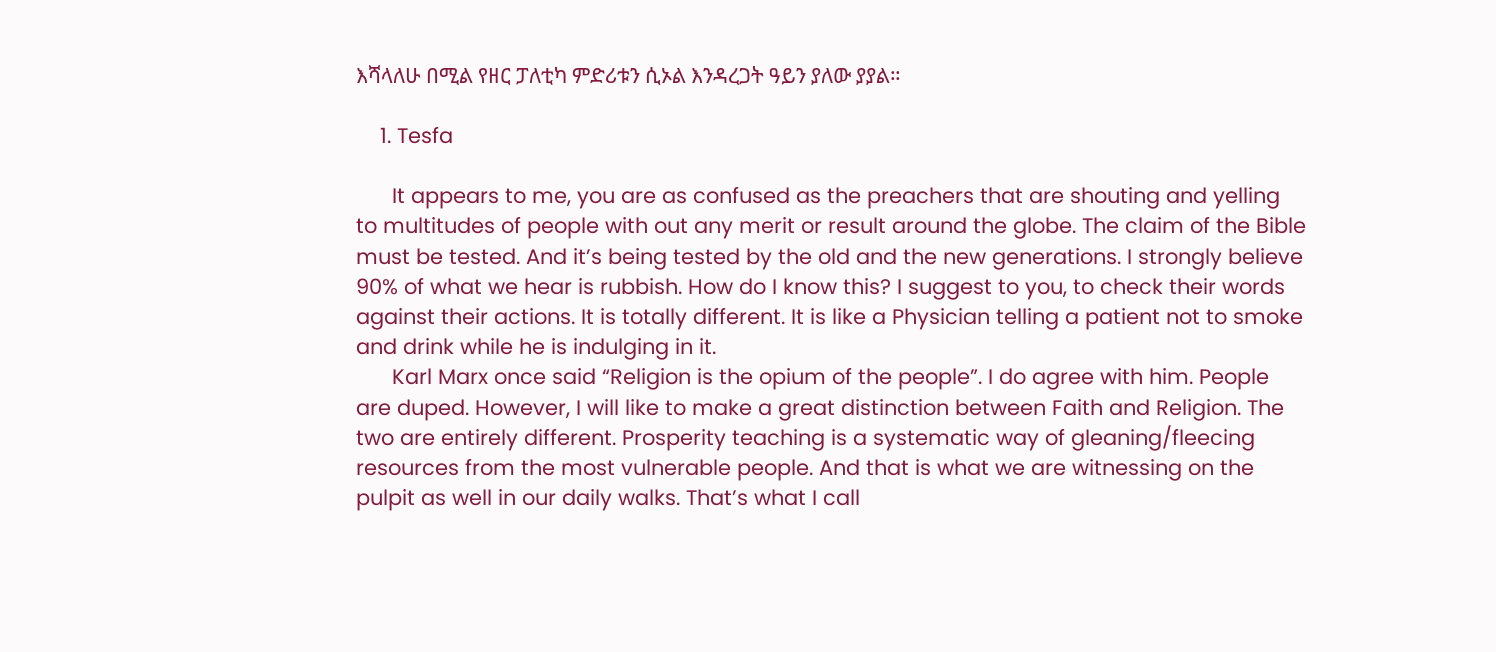እሻላለሁ በሚል የዘር ፓለቲካ ምድሪቱን ሲኦል እንዳረጋት ዓይን ያለው ያያል።

    1. Tesfa

      It appears to me, you are as confused as the preachers that are shouting and yelling to multitudes of people with out any merit or result around the globe. The claim of the Bible must be tested. And it’s being tested by the old and the new generations. I strongly believe 90% of what we hear is rubbish. How do I know this? I suggest to you, to check their words against their actions. It is totally different. It is like a Physician telling a patient not to smoke and drink while he is indulging in it.
      Karl Marx once said “Religion is the opium of the people”. I do agree with him. People are duped. However, I will like to make a great distinction between Faith and Religion. The two are entirely different. Prosperity teaching is a systematic way of gleaning/fleecing resources from the most vulnerable people. And that is what we are witnessing on the pulpit as well in our daily walks. That’s what I call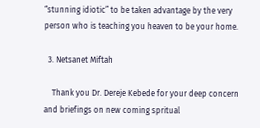“stunning idiotic” to be taken advantage by the very person who is teaching you heaven to be your home.

  3. Netsanet Miftah

    Thank you Dr. Dereje Kebede for your deep concern and briefings on new coming spritual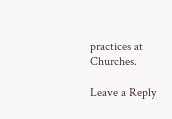practices at Churches.

Leave a Reply